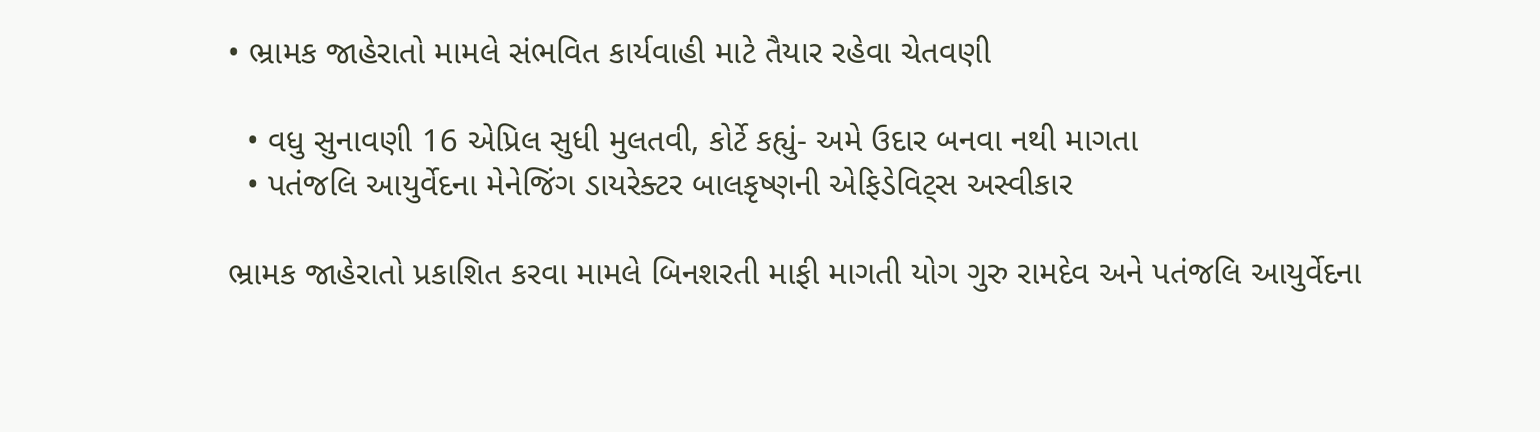• ભ્રામક જાહેરાતો મામલે સંભવિત કાર્યવાહી માટે તૈયાર રહેવા ચેતવણી

  • વધુ સુનાવણી 16 એપ્રિલ સુધી મુલતવી, કોર્ટે કહ્યું- અમે ઉદાર બનવા નથી માગતા
  • પતંજલિ આયુર્વેદના મેનેજિંગ ડાયરેક્ટર બાલકૃષ્ણની એફિડેવિટ્સ અસ્વીકાર

ભ્રામક જાહેરાતો પ્રકાશિત કરવા મામલે બિનશરતી માફી માગતી યોગ ગુરુ રામદેવ અને પતંજલિ આયુર્વેદના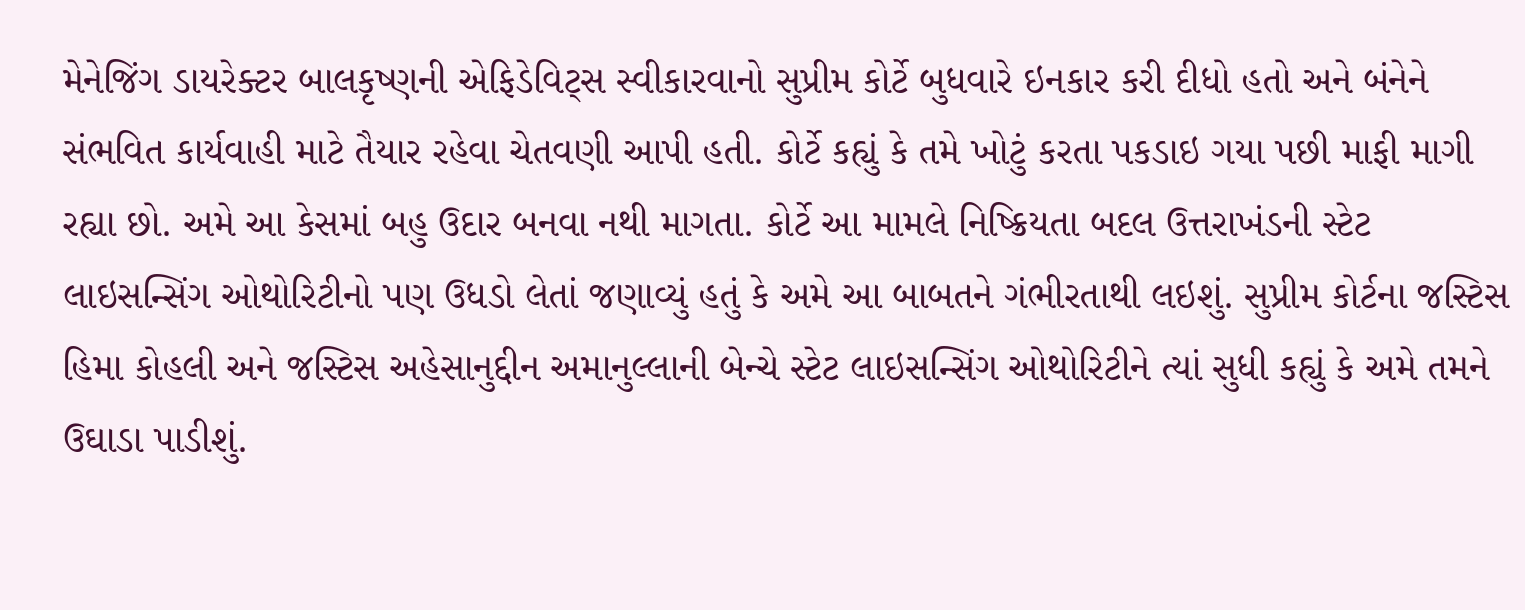મેનેજિંગ ડાયરેક્ટર બાલકૃષ્ણની એફિડેવિટ્સ સ્વીકારવાનો સુપ્રીમ કોર્ટે બુધવારે ઇનકાર કરી દીધો હતો અને બંનેને સંભવિત કાર્યવાહી માટે તૈયાર રહેવા ચેતવણી આપી હતી. કોર્ટે કહ્યું કે તમે ખોટું કરતા પકડાઇ ગયા પછી માફી માગી રહ્યા છો. અમે આ કેસમાં બહુ ઉદાર બનવા નથી માગતા. કોર્ટે આ મામલે નિષ્ક્રિયતા બદલ ઉત્તરાખંડની સ્ટેટ લાઇસન્સિંગ ઓથોરિટીનો પણ ઉધડો લેતાં જણાવ્યું હતું કે અમે આ બાબતને ગંભીરતાથી લઇશું. સુપ્રીમ કોર્ટના જસ્ટિસ હિમા કોહલી અને જસ્ટિસ અહેસાનુદ્દીન અમાનુલ્લાની બેન્ચે સ્ટેટ લાઇસન્સિંગ ઓથોરિટીને ત્યાં સુધી કહ્યું કે અમે તમને ઉઘાડા પાડીશું.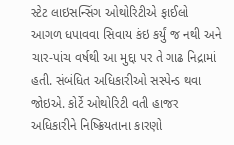સ્ટેટ લાઇસન્સિંગ ઓથોરિટીએ ફાઈલો આગળ ધપાવવા સિવાય કંઇ કર્યું જ નથી અને ચાર-પાંચ વર્ષથી આ મુદ્દા પર તે ગાઢ નિદ્રામાં હતી. સંબંધિત અધિકારીઓ સસ્પેન્ડ થવા જોઇએ. કોર્ટે ઓથોરિટી વતી હાજર અધિકારીને નિષ્ક્રિયતાના કારણો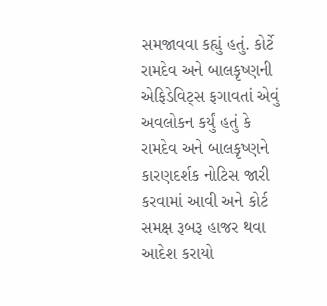સમજાવવા કહ્યું હતું. કોર્ટે રામદેવ અને બાલકૃષ્ણની એફિડેવિટ્સ ફગાવતાં એવું અવલોકન કર્યું હતું કે રામદેવ અને બાલકૃષ્ણને કારણદર્શક નોટિસ જારી કરવામાં આવી અને કોર્ટ સમક્ષ રૂબરૂ હાજર થવા આદેશ કરાયો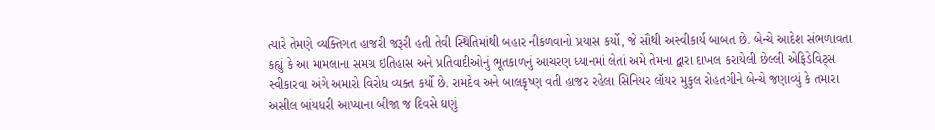ત્યારે તેમણે વ્યક્તિગત હાજરી જરૂરી હતી તેવી સ્થિતિમાંથી બહાર નીકળવાનો પ્રયાસ કર્યો, જે સૌથી અસ્વીકાર્ય બાબત છે. બેન્ચે આદેશ સંભળાવતા કહ્યું કે આ મામલાના સમગ્ર ઇતિહાસ અને પ્રતિવાદીઓનું ભૂતકાળનું આચરણ ધ્યાનમાં લેતાં અમે તેમના દ્વારા દાખલ કરાયેલી છેલ્લી એફિડેવિટ્સ સ્વીકારવા અંગે અમારો વિરોધ વ્યક્ત કર્યો છે. રામદેવ અને બાલકૃષ્ણ વતી હાજર રહેલા સિનિયર લૉયર મુકુલ રોહતગીને બેન્ચે જણાવ્યું કે તમારા અસીલ બાંયધરી આપ્યાના બીજા જ દિવસે ઘણું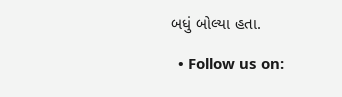બધું બોલ્યા હતા.

  • Follow us on: